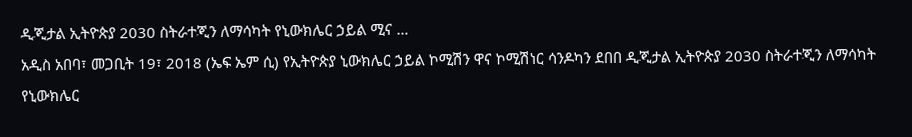ዲጂታል ኢትዮጵያ 2030 ስትራተጂን ለማሳካት የኒውክሌር ኃይል ሚና …
አዲስ አበባ፣ መጋቢት 19፣ 2018 (ኤፍ ኤም ሲ) የኢትዮጵያ ኒውክሌር ኃይል ኮሚሽን ዋና ኮሚሽነር ሳንዶካን ደበበ ዲጂታል ኢትዮጵያ 2030 ስትራተጂን ለማሳካት የኒውክሌር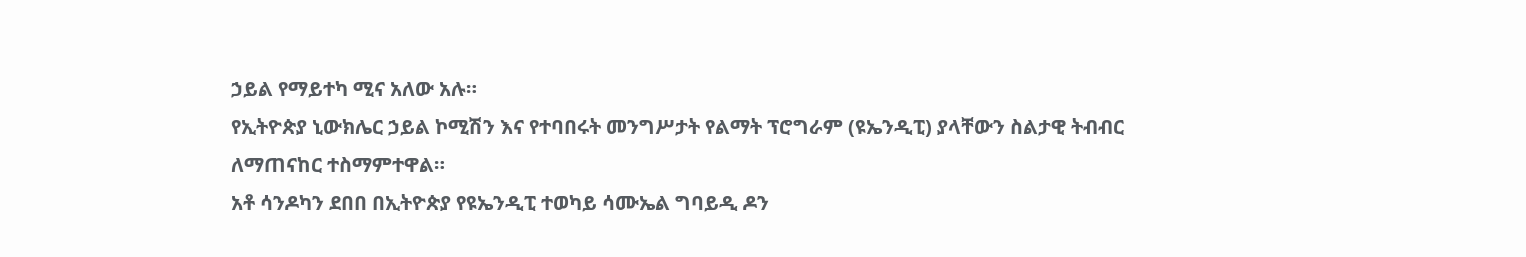ኃይል የማይተካ ሚና አለው አሉ።
የኢትዮጵያ ኒውክሌር ኃይል ኮሚሽን እና የተባበሩት መንግሥታት የልማት ፕሮግራም (ዩኤንዲፒ) ያላቸውን ስልታዊ ትብብር ለማጠናከር ተስማምተዋል።
አቶ ሳንዶካን ደበበ በኢትዮጵያ የዩኤንዲፒ ተወካይ ሳሙኤል ግባይዲ ዶን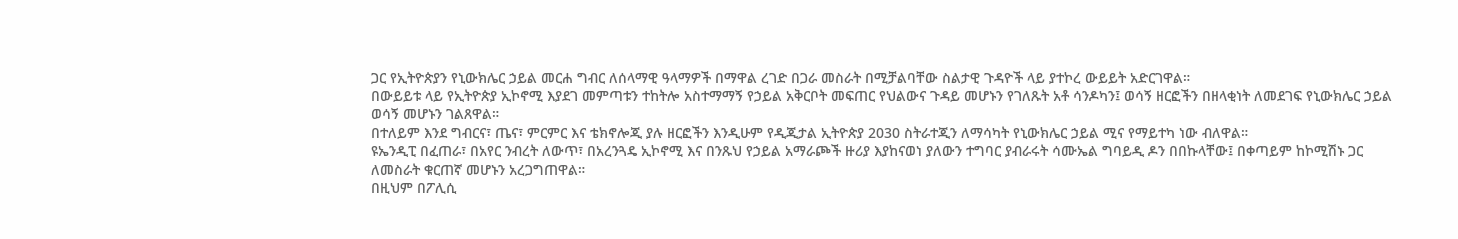ጋር የኢትዮጵያን የኒውክሌር ኃይል መርሐ ግብር ለሰላማዊ ዓላማዎች በማዋል ረገድ በጋራ መስራት በሚቻልባቸው ስልታዊ ጉዳዮች ላይ ያተኮረ ውይይት አድርገዋል።
በውይይቱ ላይ የኢትዮጵያ ኢኮኖሚ እያደገ መምጣቱን ተከትሎ አስተማማኝ የኃይል አቅርቦት መፍጠር የህልውና ጉዳይ መሆኑን የገለጹት አቶ ሳንዶካን፤ ወሳኝ ዘርፎችን በዘላቂነት ለመደገፍ የኒውክሌር ኃይል ወሳኝ መሆኑን ገልጸዋል።
በተለይም እንደ ግብርና፣ ጤና፣ ምርምር እና ቴክኖሎጂ ያሉ ዘርፎችን እንዲሁም የዲጂታል ኢትዮጵያ 2030 ስትራተጂን ለማሳካት የኒውክሌር ኃይል ሚና የማይተካ ነው ብለዋል።
ዩኤንዲፒ በፈጠራ፣ በአየር ንብረት ለውጥ፣ በአረንጓዴ ኢኮኖሚ እና በንጹህ የኃይል አማራጮች ዙሪያ እያከናወነ ያለውን ተግባር ያብራሩት ሳሙኤል ግባይዲ ዶን በበኩላቸው፤ በቀጣይም ከኮሚሽኑ ጋር ለመስራት ቁርጠኛ መሆኑን አረጋግጠዋል።
በዚህም በፖሊሲ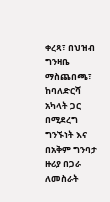ቀረጻ፣ በህዝብ ግንዛቤ ማስጨበጫ፣ ከባለድርሻ አካላት ጋር በሚደረግ ግንኙነት እና በአቅም ግንባታ ዙሪያ በጋራ ለመስራት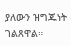ያለውን ዝግጁነት ገልጸዋል።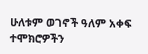ሁለቱም ወገኖች ዓለም አቀፍ ተሞክሮዎችን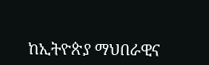ከኢትዮጵያ ማህበራዊና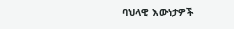ባህላዊ እውነታዎች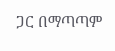ጋር በማጣጣም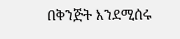በቅንጅት እንደሚሰሩ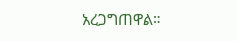አረጋግጠዋል።